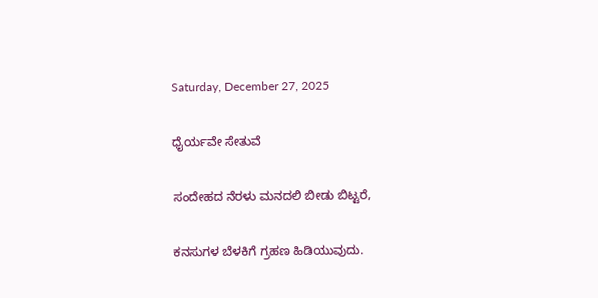Saturday, December 27, 2025

ಧೈರ್ಯವೇ ಸೇತುವೆ

ಸಂದೇಹದ ನೆರಳು ಮನದಲಿ ಬೀಡು ಬಿಟ್ಟರೆ,

ಕನಸುಗಳ ಬೆಳಕಿಗೆ ಗ್ರಹಣ ಹಿಡಿಯುವುದು.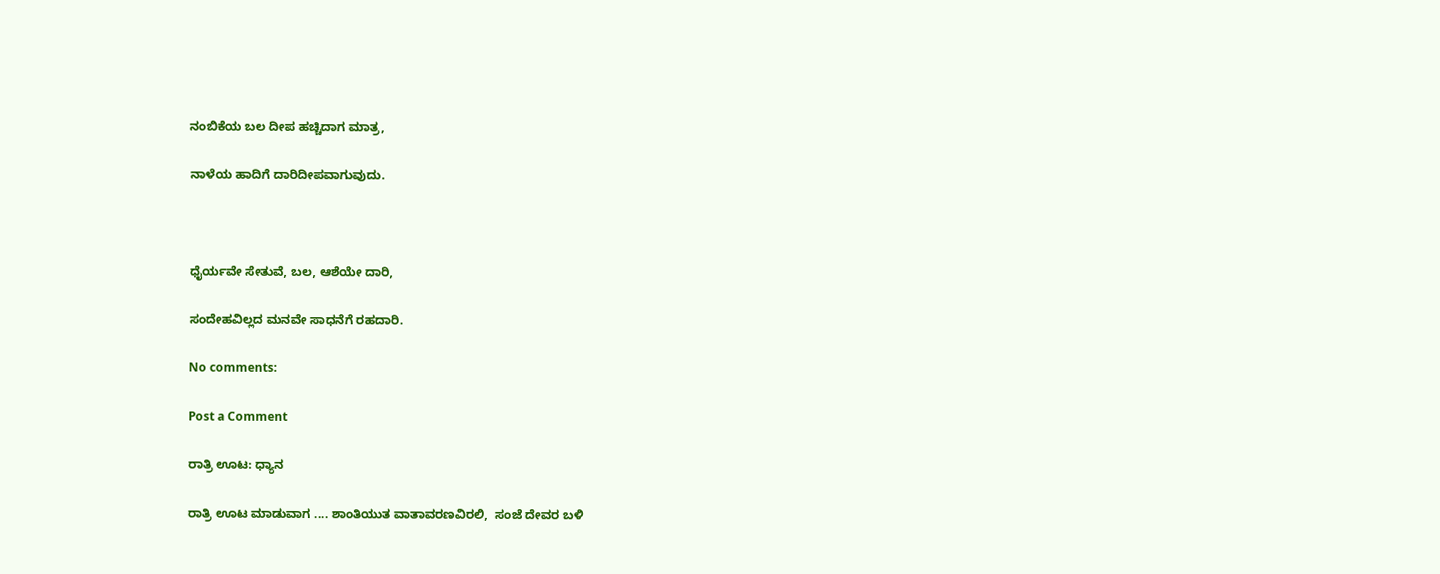ನಂಬಿಕೆಯ ಬಲ ದೀಪ ಹಚ್ಚಿದಾಗ ಮಾತ್ರ,

ನಾಳೆಯ ಹಾದಿಗೆ ದಾರಿದೀಪವಾಗುವುದು.



ಧೈರ್ಯವೇ ಸೇತುವೆ, ಬಲ, ಆಶೆಯೇ ದಾರಿ,

ಸಂದೇಹವಿಲ್ಲದ ಮನವೇ ಸಾಧನೆಗೆ ರಹದಾರಿ.

No comments:

Post a Comment

ರಾತ್ರಿ ಊಟ: ಧ್ಯಾನ

ರಾತ್ರಿ ಊಟ ಮಾಡುವಾಗ .... ಶಾಂತಿಯುತ ವಾತಾವರಣವಿರಲಿ,  ಸಂಜೆ ದೇವರ ಬಳಿ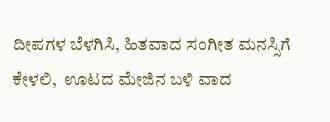ದೀಪಗಳ ಬೆಳಗಿಸಿ, ಹಿತವಾದ ಸಂಗೀತ ಮನಸ್ಸಿಗೆ ಕೇಳಲಿ,  ಊಟದ ಮೇಜಿನ ಬಳಿ ವಾದ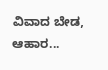ವಿವಾದ ಬೇಡ,  ಆಹಾರ...